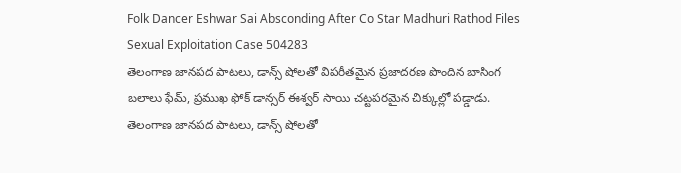Folk Dancer Eshwar Sai Absconding After Co Star Madhuri Rathod Files Sexual Exploitation Case 504283
తెలంగాణ జానపద పాటలు, డాన్స్ షోలతో విపరీతమైన ప్రజాదరణ పొందిన బాసింగ బలాలు ఫేమ్, ప్రముఖ ఫోక్ డాన్సర్ ఈశ్వర్ సాయి చట్టపరమైన చిక్కుల్లో పడ్డాడు.
తెలంగాణ జానపద పాటలు, డాన్స్ షోలతో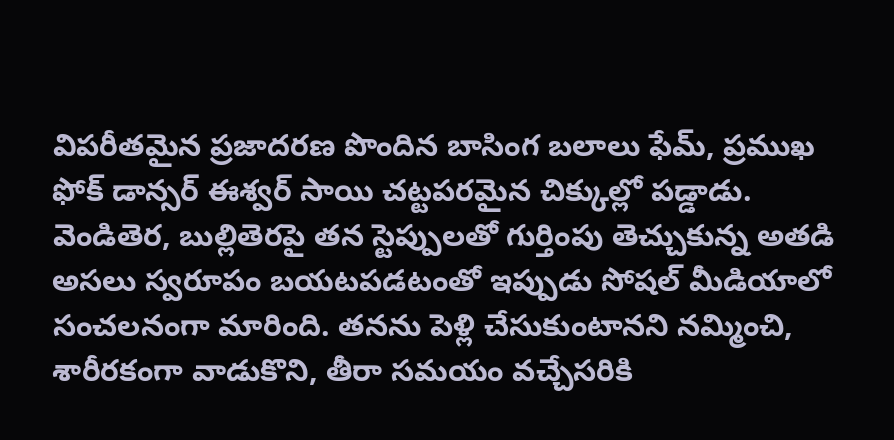విపరీతమైన ప్రజాదరణ పొందిన బాసింగ బలాలు ఫేమ్, ప్రముఖ ఫోక్ డాన్సర్ ఈశ్వర్ సాయి చట్టపరమైన చిక్కుల్లో పడ్డాడు. వెండితెర, బుల్లితెరపై తన స్టెప్పులతో గుర్తింపు తెచ్చుకున్న అతడి అసలు స్వరూపం బయటపడటంతో ఇప్పుడు సోషల్ మీడియాలో సంచలనంగా మారింది. తనను పెళ్లి చేసుకుంటానని నమ్మించి, శారీరకంగా వాడుకొని, తీరా సమయం వచ్చేసరికి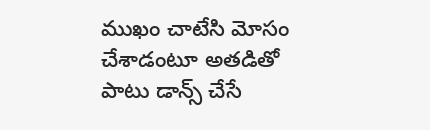ముఖం చాటేసి మోసం చేశాడంటూ అతడితో పాటు డాన్స్ చేసే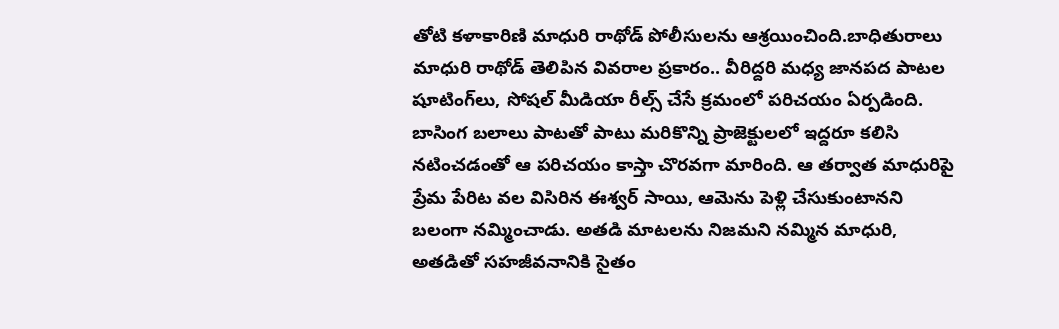తోటి కళాకారిణి మాధురి రాథోడ్ పోలీసులను ఆశ్రయించింది.బాధితురాలు మాధురి రాథోడ్ తెలిపిన వివరాల ప్రకారం.. వీరిద్దరి మధ్య జానపద పాటల షూటింగ్‌లు, సోషల్ మీడియా రీల్స్ చేసే క్రమంలో పరిచయం ఏర్పడింది. బాసింగ బలాలు పాటతో పాటు మరికొన్ని ప్రాజెక్టులలో ఇద్దరూ కలిసి నటించడంతో ఆ పరిచయం కాస్తా చొరవగా మారింది. ఆ తర్వాత మాధురిపై ప్రేమ పేరిట వల విసిరిన ఈశ్వర్ సాయి, ఆమెను పెళ్లి చేసుకుంటానని బలంగా నమ్మించాడు. అతడి మాటలను నిజమని నమ్మిన మాధురి, అతడితో సహజీవనానికి సైతం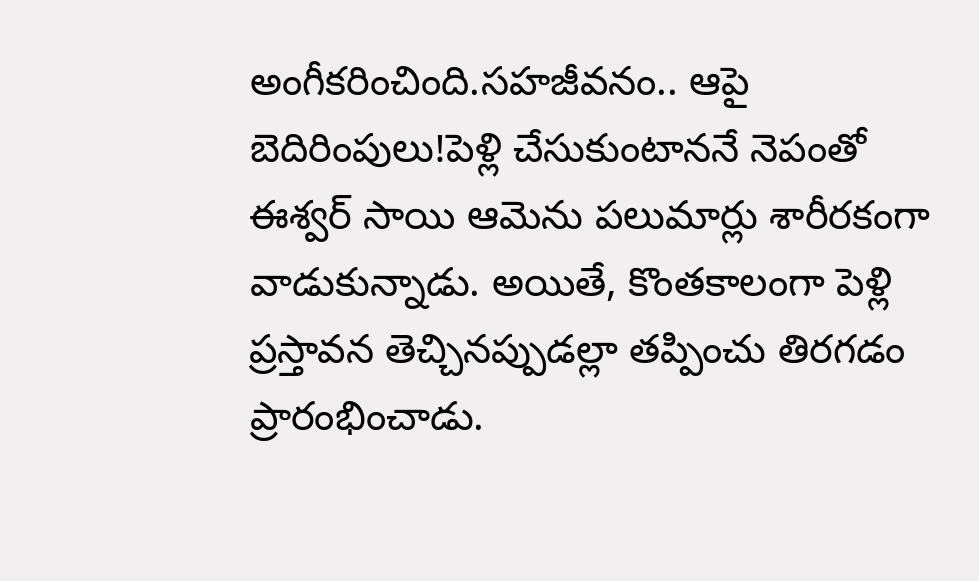అంగీకరించింది.సహజీవనం.. ఆపై బెదిరింపులు!పెళ్లి చేసుకుంటాననే నెపంతో ఈశ్వర్ సాయి ఆమెను పలుమార్లు శారీరకంగా వాడుకున్నాడు. అయితే, కొంతకాలంగా పెళ్లి ప్రస్తావన తెచ్చినప్పుడల్లా తప్పించు తిరగడం ప్రారంభించాడు.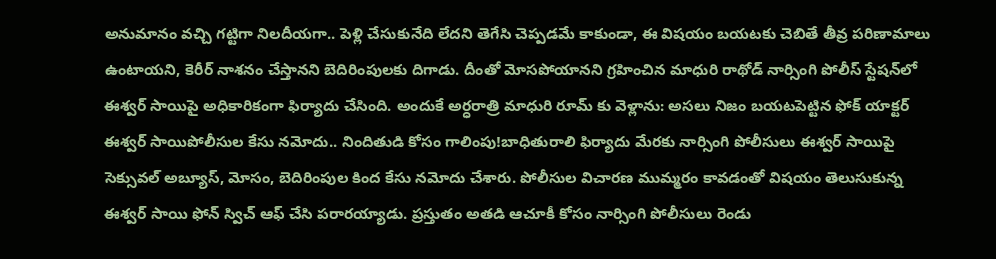అనుమానం వచ్చి గట్టిగా నిలదీయగా.. పెళ్లి చేసుకునేది లేదని తెగేసి చెప్పడమే కాకుండా, ఈ విషయం బయటకు చెబితే తీవ్ర పరిణామాలు ఉంటాయని, కెరీర్ నాశనం చేస్తానని బెదిరింపులకు దిగాడు. దీంతో మోసపోయానని గ్రహించిన మాధురి రాథోడ్ నార్సింగి పోలీస్ స్టేషన్‌లో ఈశ్వర్ సాయిపై అధికారికంగా ఫిర్యాదు చేసింది. అందుకే అర్ధరాత్రి మాధురి రూమ్ కు వెళ్లాను: అసలు నిజం బయటపెట్టిన ఫోక్ యాక్టర్ ఈశ్వర్ సాయిపోలీసుల కేసు నమోదు.. నిందితుడి కోసం గాలింపు!బాధితురాలి ఫిర్యాదు మేరకు నార్సింగి పోలీసులు ఈశ్వర్ సాయిపై సెక్సువల్ అబ్యూస్, మోసం, బెదిరింపుల కింద కేసు నమోదు చేశారు. పోలీసుల విచారణ ముమ్మరం కావడంతో విషయం తెలుసుకున్న ఈశ్వర్ సాయి ఫోన్ స్విచ్ ఆఫ్ చేసి పరారయ్యాడు. ప్రస్తుతం అతడి ఆచూకీ కోసం నార్సింగి పోలీసులు రెండు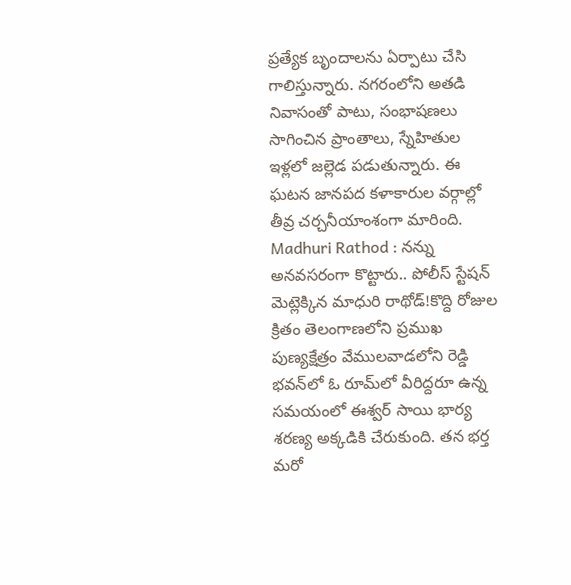ప్రత్యేక బృందాలను ఏర్పాటు చేసి గాలిస్తున్నారు. నగరంలోని అతడి నివాసంతో పాటు, సంభాషణలు సాగించిన ప్రాంతాలు, స్నేహితుల ఇళ్లలో జల్లెడ పడుతున్నారు. ఈ ఘటన జానపద కళాకారుల వర్గాల్లో తీవ్ర చర్చనీయాంశంగా మారింది. Madhuri Rathod : నన్ను అనవసరంగా కొట్టారు.. పోలీస్ స్టేషన్ మెట్లెక్కిన మాధురి రాథోడ్!కొద్ది రోజుల క్రితం తెలంగాణలోని ప్రముఖ పుణ్యక్షేత్రం వేములవాడలోని రెడ్డి భవన్‌లో ఓ రూమ్‌లో వీరిద్దరూ ఉన్న సమయంలో ఈశ్వర్ సాయి భార్య శరణ్య అక్కడికి చేరుకుంది. తన భర్త మరో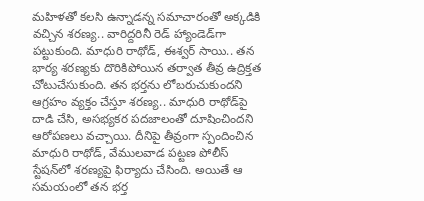మహిళతో కలసి ఉన్నాడన్న సమాచారంతో అక్కడికి వచ్చిన శరణ్య.. వారిద్దరినీ రెడ్ హ్యాండెడ్‌గా పట్టుకుంది. మాధురి రాథోడ్, ఈశ్వర్ సాయి.. తన భార్య శరణ్యకు దొరికిపోయిన తర్వాత తీవ్ర ఉద్రిక్తత చోటుచేసుకుంది. తన భర్తను లోబరుచుకుందని ఆగ్రహం వ్యక్తం చేస్తూ శరణ్య.. మాధురి రాథోడ్‌పై దాడి చేసి, అసభ్యకర పదజాలంతో దూషించిందని ఆరోపణలు వచ్చాయి. దీనిపై తీవ్రంగా స్పందించిన మాధురి రాథోడ్, వేములవాడ పట్టణ పోలీస్ స్టేషన్‌లో శరణ్యపై ఫిర్యాదు చేసింది. అయితే ఆ సమయంలో తన భర్త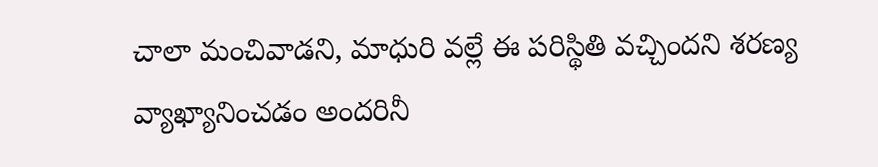చాలా మంచివాడని, మాధురి వల్లే ఈ పరిస్థితి వచ్చిందని శరణ్య వ్యాఖ్యానించడం అందరినీ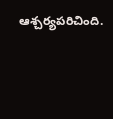ఆశ్చర్యపరిచింది.